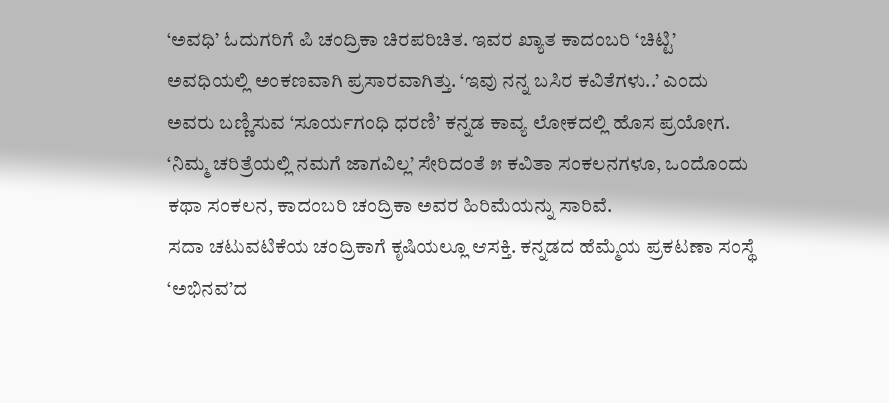‘ಅವಧಿ’ ಓದುಗರಿಗೆ ಪಿ ಚಂದ್ರಿಕಾ ಚಿರಪರಿಚಿತ. ಇವರ ಖ್ಯಾತ ಕಾದಂಬರಿ ‘ಚಿಟ್ಟಿ’ ಅವಧಿಯಲ್ಲಿ ಅಂಕಣವಾಗಿ ಪ್ರಸಾರವಾಗಿತ್ತು. ‘ಇವು ನನ್ನ ಬಸಿರ ಕವಿತೆಗಳು..’ ಎಂದು ಅವರು ಬಣ್ಣಿಸುವ ‘ಸೂರ್ಯಗಂಧಿ ಧರಣಿ’ ಕನ್ನಡ ಕಾವ್ಯ ಲೋಕದಲ್ಲಿ ಹೊಸ ಪ್ರಯೋಗ.
‘ನಿಮ್ಮ ಚರಿತ್ರೆಯಲ್ಲಿ ನಮಗೆ ಜಾಗವಿಲ್ಲ’ ಸೇರಿದಂತೆ ೫ ಕವಿತಾ ಸಂಕಲನಗಳೂ, ಒಂದೊಂದು ಕಥಾ ಸಂಕಲನ, ಕಾದಂಬರಿ ಚಂದ್ರಿಕಾ ಅವರ ಹಿರಿಮೆಯನ್ನು ಸಾರಿವೆ.
ಸದಾ ಚಟುವಟಿಕೆಯ ಚಂದ್ರಿಕಾಗೆ ಕೃಷಿಯಲ್ಲೂ ಆಸಕ್ತಿ. ಕನ್ನಡದ ಹೆಮ್ಮೆಯ ಪ್ರಕಟಣಾ ಸಂಸ್ಥೆ ‘ಅಭಿನವ’ದ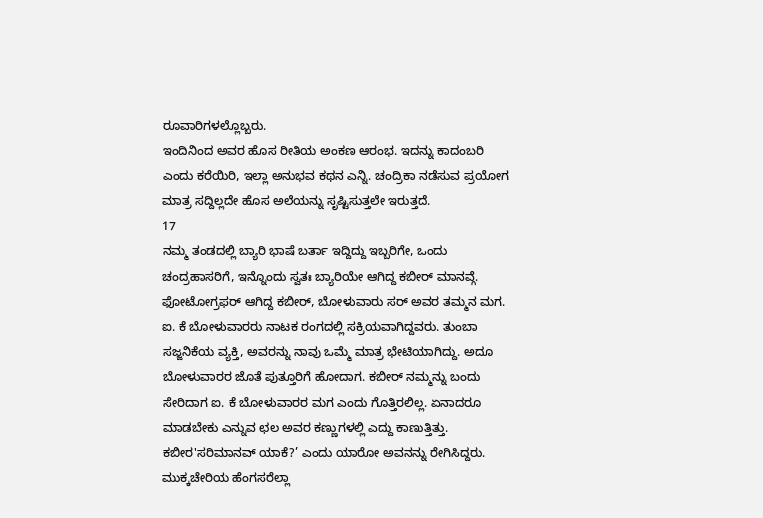ರೂವಾರಿಗಳಲ್ಲೊಬ್ಬರು.
ಇಂದಿನಿಂದ ಅವರ ಹೊಸ ರೀತಿಯ ಅಂಕಣ ಆರಂಭ. ಇದನ್ನು ಕಾದಂಬರಿ ಎಂದು ಕರೆಯಿರಿ, ಇಲ್ಲಾ ಅನುಭವ ಕಥನ ಎನ್ನಿ. ಚಂದ್ರಿಕಾ ನಡೆಸುವ ಪ್ರಯೋಗ ಮಾತ್ರ ಸದ್ದಿಲ್ಲದೇ ಹೊಸ ಅಲೆಯನ್ನು ಸೃಷ್ಟಿಸುತ್ತಲೇ ಇರುತ್ತದೆ.
17
ನಮ್ಮ ತಂಡದಲ್ಲಿ ಬ್ಯಾರಿ ಭಾಷೆ ಬರ್ತಾ ಇದ್ದಿದ್ದು ಇಬ್ಬರಿಗೇ, ಒಂದು ಚಂದ್ರಹಾಸರಿಗೆ, ಇನ್ನೊಂದು ಸ್ವತಃ ಬ್ಯಾರಿಯೇ ಆಗಿದ್ದ ಕಬೀರ್ ಮಾನವ್ಗೆ. ಫೋಟೋಗ್ರಫರ್ ಆಗಿದ್ದ ಕಬೀರ್, ಬೋಳುವಾರು ಸರ್ ಅವರ ತಮ್ಮನ ಮಗ. ಐ. ಕೆ ಬೋಳುವಾರರು ನಾಟಕ ರಂಗದಲ್ಲಿ ಸಕ್ರಿಯವಾಗಿದ್ದವರು. ತುಂಬಾ ಸಜ್ಜನಿಕೆಯ ವ್ಯಕ್ತಿ, ಅವರನ್ನು ನಾವು ಒಮ್ಮೆ ಮಾತ್ರ ಭೇಟಿಯಾಗಿದ್ದು. ಅದೂ ಬೋಳುವಾರರ ಜೊತೆ ಪುತ್ತೂರಿಗೆ ಹೋದಾಗ. ಕಬೀರ್ ನಮ್ಮನ್ನು ಬಂದು ಸೇರಿದಾಗ ಐ. ಕೆ ಬೋಳುವಾರರ ಮಗ ಎಂದು ಗೊತ್ತಿರಲಿಲ್ಲ. ಏನಾದರೂ ಮಾಡಬೇಕು ಎನ್ನುವ ಛಲ ಅವರ ಕಣ್ಣುಗಳಲ್ಲಿ ಎದ್ದು ಕಾಣುತ್ತಿತ್ತು. ಕಬೀರ'ಸರಿಮಾನವ್ ಯಾಕೆ?’ ಎಂದು ಯಾರೋ ಅವನನ್ನು ರೇಗಿಸಿದ್ದರು.
ಮುಕ್ಕಚೇರಿಯ ಹೆಂಗಸರೆಲ್ಲಾ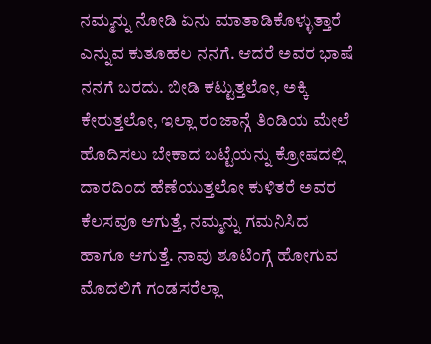ನಮ್ಮನ್ನು ನೋಡಿ ಏನು ಮಾತಾಡಿಕೊಳ್ಳುತ್ತಾರೆ ಎನ್ನುವ ಕುತೂಹಲ ನನಗೆ. ಆದರೆ ಅವರ ಭಾಷೆ ನನಗೆ ಬರದು. ಬೀಡಿ ಕಟ್ಟುತ್ತಲೋ, ಅಕ್ಕಿ ಕೇರುತ್ತಲೋ, ಇಲ್ಲಾ ರಂಜಾನ್ಗೆ ತಿಂಡಿಯ ಮೇಲೆ ಹೊದಿಸಲು ಬೇಕಾದ ಬಟ್ಟೆಯನ್ನು ಕ್ರೋಷದಲ್ಲಿ ದಾರದಿಂದ ಹೆಣೆಯುತ್ತಲೋ ಕುಳಿತರೆ ಅವರ ಕೆಲಸವೂ ಆಗುತ್ತೆ, ನಮ್ಮನ್ನು ಗಮನಿಸಿದ ಹಾಗೂ ಆಗುತ್ತೆ. ನಾವು ಶೂಟಿಂಗ್ಗೆ ಹೋಗುವ ಮೊದಲಿಗೆ ಗಂಡಸರೆಲ್ಲಾ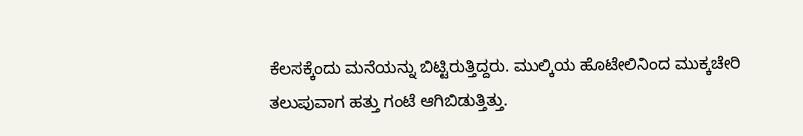ಕೆಲಸಕ್ಕೆಂದು ಮನೆಯನ್ನು ಬಿಟ್ಟಿರುತ್ತಿದ್ದರು. ಮುಲ್ಕಿಯ ಹೊಟೇಲಿನಿಂದ ಮುಕ್ಕಚೇರಿ ತಲುಪುವಾಗ ಹತ್ತು ಗಂಟೆ ಆಗಿಬಿಡುತ್ತಿತ್ತು.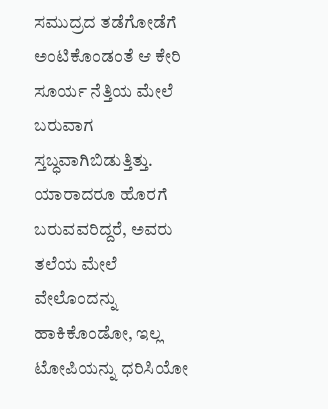ಸಮುದ್ರದ ತಡೆಗೋಡೆಗೆ ಅಂಟಿಕೊಂಡಂತೆ ಆ ಕೇರಿ ಸೂರ್ಯ ನೆತ್ತಿಯ ಮೇಲೆ ಬರುವಾಗ ಸ್ತಬ್ಧವಾಗಿಬಿಡುತ್ತಿತ್ತು. ಯಾರಾದರೂ ಹೊರಗೆ ಬರುವವರಿದ್ದರೆ, ಅವರು ತಲೆಯ ಮೇಲೆ ವೇಲೊಂದನ್ನು ಹಾಕಿಕೊಂಡೋ, ಇಲ್ಲ ಟೋಪಿಯನ್ನು ಧರಿಸಿಯೋ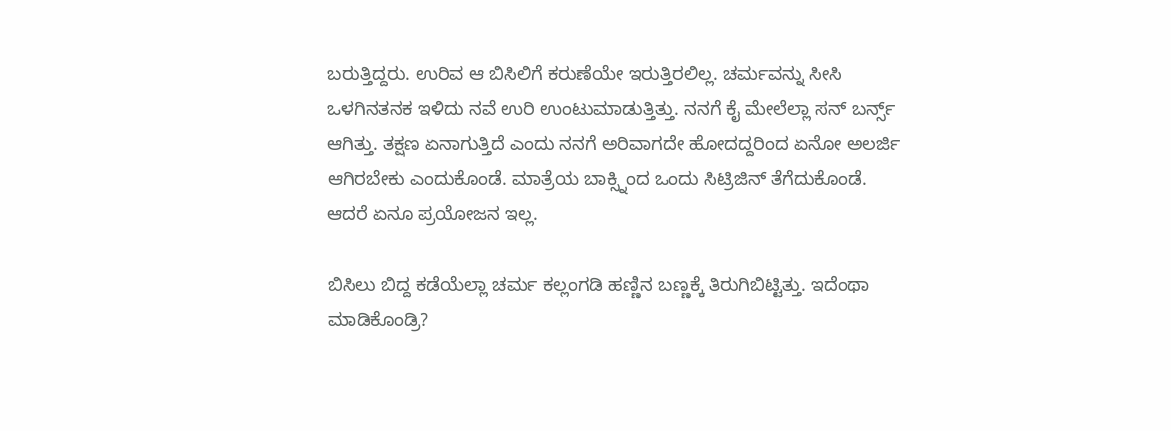ಬರುತ್ತಿದ್ದರು. ಉರಿವ ಆ ಬಿಸಿಲಿಗೆ ಕರುಣೆಯೇ ಇರುತ್ತಿರಲಿಲ್ಲ. ಚರ್ಮವನ್ನು ಸೀಸಿ ಒಳಗಿನತನಕ ಇಳಿದು ನವೆ ಉರಿ ಉಂಟುಮಾಡುತ್ತಿತ್ತು. ನನಗೆ ಕೈ ಮೇಲೆಲ್ಲಾ ಸನ್ ಬರ್ನ್ಸ್ ಆಗಿತ್ತು. ತಕ್ಷಣ ಏನಾಗುತ್ತಿದೆ ಎಂದು ನನಗೆ ಅರಿವಾಗದೇ ಹೋದದ್ದರಿಂದ ಏನೋ ಅಲರ್ಜಿ ಆಗಿರಬೇಕು ಎಂದುಕೊಂಡೆ. ಮಾತ್ರೆಯ ಬಾಕ್ಸ್ನಿಂದ ಒಂದು ಸಿಟ್ರಿಜಿನ್ ತೆಗೆದುಕೊಂಡೆ. ಆದರೆ ಏನೂ ಪ್ರಯೋಜನ ಇಲ್ಲ.

ಬಿಸಿಲು ಬಿದ್ದ ಕಡೆಯೆಲ್ಲಾ ಚರ್ಮ ಕಲ್ಲಂಗಡಿ ಹಣ್ಣಿನ ಬಣ್ಣಕ್ಕೆ ತಿರುಗಿಬಿಟ್ಟಿತ್ತು. ಇದೆಂಥಾ ಮಾಡಿಕೊಂಡ್ರಿ?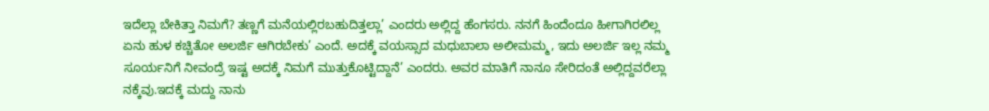ಇದೆಲ್ಲಾ ಬೇಕಿತ್ತಾ ನಿಮಗೆ? ತಣ್ಣಗೆ ಮನೆಯಲ್ಲಿರಬಹುದಿತ್ತಲ್ಲಾ’ ಎಂದರು ಅಲ್ಲಿದ್ದ ಹೆಂಗಸರು. ನನಗೆ ಹಿಂದೆಂದೂ ಹೀಗಾಗಿರಲಿಲ್ಲ ಏನು ಹುಳ ಕಚ್ಚಿತೋ ಅಲರ್ಜಿ ಆಗಿರಬೇಕು’ ಎಂದೆ. ಅದಕ್ಕೆ ವಯಸ್ಸಾದ ಮಧುಬಾಲಾ ಅಲೀಮಮ್ಮ, ಇದು ಅಲರ್ಜಿ ಇಲ್ಲ ನಮ್ಮ ಸೂರ್ಯನಿಗೆ ನೀವಂದ್ರೆ ಇಷ್ಟ ಅದಕ್ಕೆ ನಿಮಗೆ ಮುತ್ತುಕೊಟ್ಟಿದ್ದಾನೆ’ ಎಂದರು. ಅವರ ಮಾತಿಗೆ ನಾನೂ ಸೇರಿದಂತೆ ಅಲ್ಲಿದ್ದವರೆಲ್ಲಾ ನಕ್ಕೆವು.ಇದಕ್ಕೆ ಮದ್ದು ನಾನು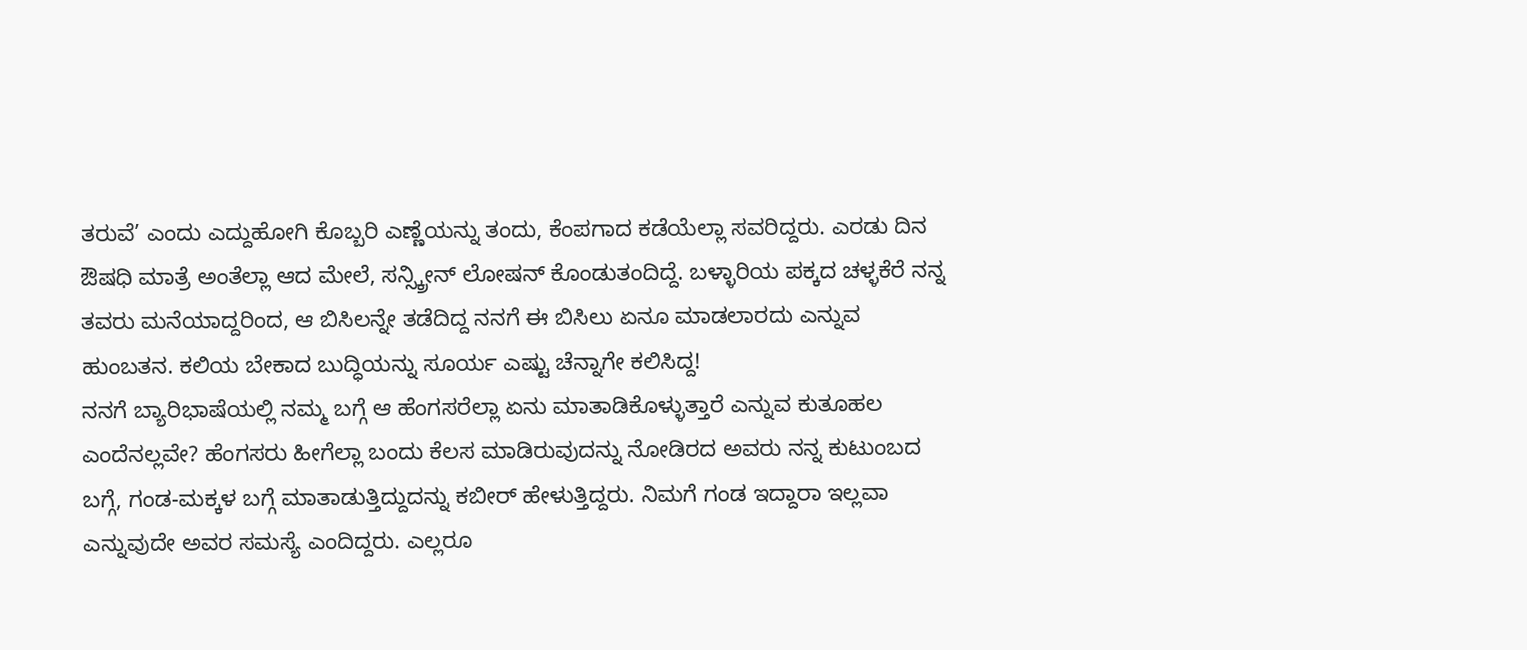ತರುವೆ’ ಎಂದು ಎದ್ದುಹೋಗಿ ಕೊಬ್ಬರಿ ಎಣ್ಣೆಯನ್ನು ತಂದು, ಕೆಂಪಗಾದ ಕಡೆಯೆಲ್ಲಾ ಸವರಿದ್ದರು. ಎರಡು ದಿನ ಔಷಧಿ ಮಾತ್ರೆ ಅಂತೆಲ್ಲಾ ಆದ ಮೇಲೆ, ಸನ್ಸ್ಕ್ರೀನ್ ಲೋಷನ್ ಕೊಂಡುತಂದಿದ್ದೆ. ಬಳ್ಳಾರಿಯ ಪಕ್ಕದ ಚಳ್ಳಕೆರೆ ನನ್ನ ತವರು ಮನೆಯಾದ್ದರಿಂದ, ಆ ಬಿಸಿಲನ್ನೇ ತಡೆದಿದ್ದ ನನಗೆ ಈ ಬಿಸಿಲು ಏನೂ ಮಾಡಲಾರದು ಎನ್ನುವ ಹುಂಬತನ. ಕಲಿಯ ಬೇಕಾದ ಬುದ್ಧಿಯನ್ನು ಸೂರ್ಯ ಎಷ್ಟು ಚೆನ್ನಾಗೇ ಕಲಿಸಿದ್ದ!
ನನಗೆ ಬ್ಯಾರಿಭಾಷೆಯಲ್ಲಿ ನಮ್ಮ ಬಗ್ಗೆ ಆ ಹೆಂಗಸರೆಲ್ಲಾ ಏನು ಮಾತಾಡಿಕೊಳ್ಳುತ್ತಾರೆ ಎನ್ನುವ ಕುತೂಹಲ ಎಂದೆನಲ್ಲವೇ? ಹೆಂಗಸರು ಹೀಗೆಲ್ಲಾ ಬಂದು ಕೆಲಸ ಮಾಡಿರುವುದನ್ನು ನೋಡಿರದ ಅವರು ನನ್ನ ಕುಟುಂಬದ ಬಗ್ಗೆ, ಗಂಡ-ಮಕ್ಕಳ ಬಗ್ಗೆ ಮಾತಾಡುತ್ತಿದ್ದುದನ್ನು ಕಬೀರ್ ಹೇಳುತ್ತಿದ್ದರು. ನಿಮಗೆ ಗಂಡ ಇದ್ದಾರಾ ಇಲ್ಲವಾ ಎನ್ನುವುದೇ ಅವರ ಸಮಸ್ಯೆ ಎಂದಿದ್ದರು. ಎಲ್ಲರೂ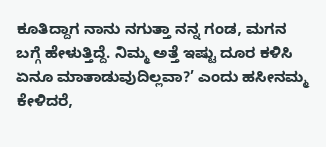ಕೂತಿದ್ದಾಗ ನಾನು ನಗುತ್ತಾ ನನ್ನ ಗಂಡ, ಮಗನ ಬಗ್ಗೆ ಹೇಳುತ್ತಿದ್ದೆ. ನಿಮ್ಮ ಅತ್ತೆ ಇಷ್ಟು ದೂರ ಕಳಿಸಿ ಏನೂ ಮಾತಾಡುವುದಿಲ್ಲವಾ?’ ಎಂದು ಹಸೀನಮ್ಮ ಕೇಳಿದರೆ,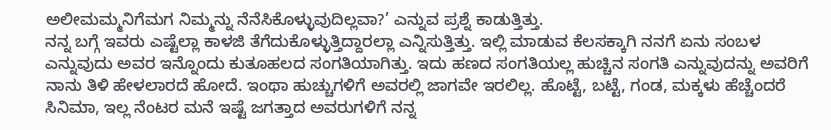ಅಲೀಮಮ್ಮನಿಗೆಮಗ ನಿಮ್ಮನ್ನು ನೆನೆಸಿಕೊಳ್ಳುವುದಿಲ್ಲವಾ?’ ಎನ್ನುವ ಪ್ರಶ್ನೆ ಕಾಡುತ್ತಿತ್ತು.
ನನ್ನ ಬಗ್ಗೆ ಇವರು ಎಷ್ಟೆಲ್ಲಾ ಕಾಳಜಿ ತೆಗೆದುಕೊಳ್ಳುತ್ತಿದ್ದಾರಲ್ಲಾ ಎನ್ನಿಸುತ್ತಿತ್ತು. ಇಲ್ಲಿ ಮಾಡುವ ಕೆಲಸಕ್ಕಾಗಿ ನನಗೆ ಏನು ಸಂಬಳ ಎನ್ನುವುದು ಅವರ ಇನ್ನೊಂದು ಕುತೂಹಲದ ಸಂಗತಿಯಾಗಿತ್ತು. ಇದು ಹಣದ ಸಂಗತಿಯಲ್ಲ ಹುಚ್ಚಿನ ಸಂಗತಿ ಎನ್ನುವುದನ್ನು ಅವರಿಗೆ ನಾನು ತಿಳಿ ಹೇಳಲಾರದೆ ಹೋದೆ. ಇಂಥಾ ಹುಚ್ಚುಗಳಿಗೆ ಅವರಲ್ಲಿ ಜಾಗವೇ ಇರಲಿಲ್ಲ. ಹೊಟ್ಟೆ, ಬಟ್ಟೆ, ಗಂಡ, ಮಕ್ಕಳು ಹೆಚ್ಚೆಂದರೆ ಸಿನಿಮಾ, ಇಲ್ಲ ನೆಂಟರ ಮನೆ ಇಷ್ಟೆ ಜಗತ್ತಾದ ಅವರುಗಳಿಗೆ ನನ್ನ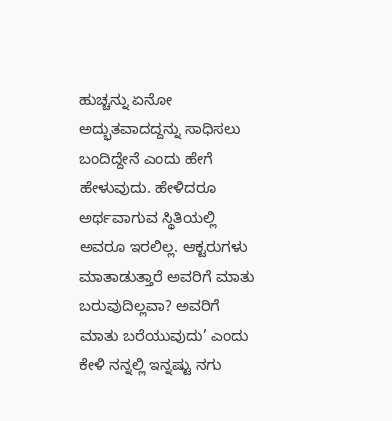ಹುಚ್ಚನ್ನು ಏನೋ ಅದ್ಭುತವಾದದ್ದನ್ನು ಸಾಧಿಸಲು ಬಂದಿದ್ದೇನೆ ಎಂದು ಹೇಗೆ ಹೇಳುವುದು. ಹೇಳಿದರೂ ಅರ್ಥವಾಗುವ ಸ್ಥಿತಿಯಲ್ಲಿ ಅವರೂ ಇರಲಿಲ್ಲ. ಆಕ್ಟರುಗಳು ಮಾತಾಡುತ್ತಾರೆ ಅವರಿಗೆ ಮಾತು ಬರುವುದಿಲ್ಲವಾ? ಅವರಿಗೆ ಮಾತು ಬರೆಯುವುದು’ ಎಂದು ಕೇಳಿ ನನ್ನಲ್ಲಿ ಇನ್ನಷ್ಟು ನಗು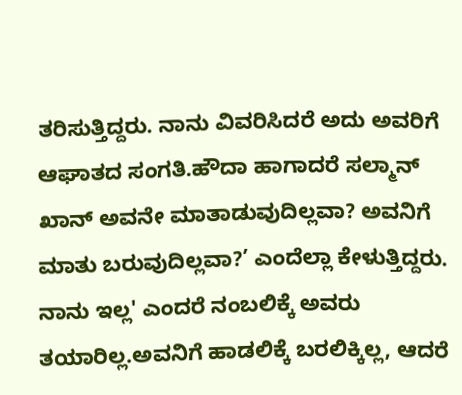ತರಿಸುತ್ತಿದ್ದರು. ನಾನು ವಿವರಿಸಿದರೆ ಅದು ಅವರಿಗೆ ಆಘಾತದ ಸಂಗತಿ.ಹೌದಾ ಹಾಗಾದರೆ ಸಲ್ಮಾನ್ ಖಾನ್ ಅವನೇ ಮಾತಾಡುವುದಿಲ್ಲವಾ? ಅವನಿಗೆ ಮಾತು ಬರುವುದಿಲ್ಲವಾ?’ ಎಂದೆಲ್ಲಾ ಕೇಳುತ್ತಿದ್ದರು. ನಾನು ಇಲ್ಲ' ಎಂದರೆ ನಂಬಲಿಕ್ಕೆ ಅವರು ತಯಾರಿಲ್ಲ.ಅವನಿಗೆ ಹಾಡಲಿಕ್ಕೆ ಬರಲಿಕ್ಕಿಲ್ಲ, ಆದರೆ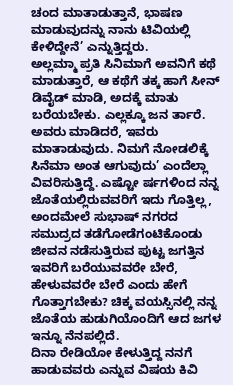ಚಂದ ಮಾತಾಡುತ್ತಾನೆ, ಭಾಷಣ ಮಾಡುವುದನ್ನು ನಾನು ಟಿವಿಯಲ್ಲಿ ಕೇಳಿದ್ದೇನೆ’ ಎನ್ನುತ್ತಿದ್ದರು.
ಅಲ್ಲಮ್ಮಾ ಪ್ರತಿ ಸಿನಿಮಾಗೆ ಅವನಿಗೆ ಕಥೆ ಮಾಡುತ್ತಾರೆ, ಆ ಕಥೆಗೆ ತಕ್ಕ ಹಾಗೆ ಸೀನ್ ಡಿವೈಡ್ ಮಾಡಿ, ಅದಕ್ಕೆ ಮಾತು ಬರೆಯಬೇಕು. ಎಲ್ಲಕ್ಕೂ ಜನ ರ್ತಾರೆ. ಅವರು ಮಾಡಿದರೆ, ಇವರು ಮಾತಾಡುವುದು. ನಿಮಗೆ ನೋಡಲಿಕ್ಕೆ ಸಿನೆಮಾ ಅಂತ ಆಗುವುದು’ ಎಂದೆಲ್ಲಾ ವಿವರಿಸುತ್ತಿದ್ದೆ. ಎಷ್ಟೋ ರ್ಷಗಳಿಂದ ನನ್ನ ಜೊತೆಯಲ್ಲಿರುವವರಿಗೆ ಇದು ಗೊತ್ತಿಲ್ಲ, ಅಂದಮೇಲೆ ಸುಭಾಷ್ ನಗರದ ಸಮುದ್ರದ ತಡೆಗೋಡೆಗಂಟಿಕೊಂಡು ಜೀವನ ನಡೆಸುತ್ತಿರುವ ಪುಟ್ಟ ಜಗತ್ತಿನ ಇವರಿಗೆ ಬರೆಯುವವರೇ ಬೇರೆ, ಹೇಳುವವರೇ ಬೇರೆ ಎಂದು ಹೇಗೆ ಗೊತ್ತಾಗಬೇಕು? ಚಿಕ್ಕ ವಯಸ್ಸಿನಲ್ಲಿ ನನ್ನ ಜೊತೆಯ ಹುಡುಗಿಯೊಂದಿಗೆ ಆದ ಜಗಳ ಇನ್ನೂ ನೆನಪಲ್ಲಿದೆ.
ದಿನಾ ರೇಡಿಯೋ ಕೇಳುತ್ತಿದ್ದ ನನಗೆ ಹಾಡುವವರು ಎನ್ನುವ ವಿಷಯ ಕಿವಿ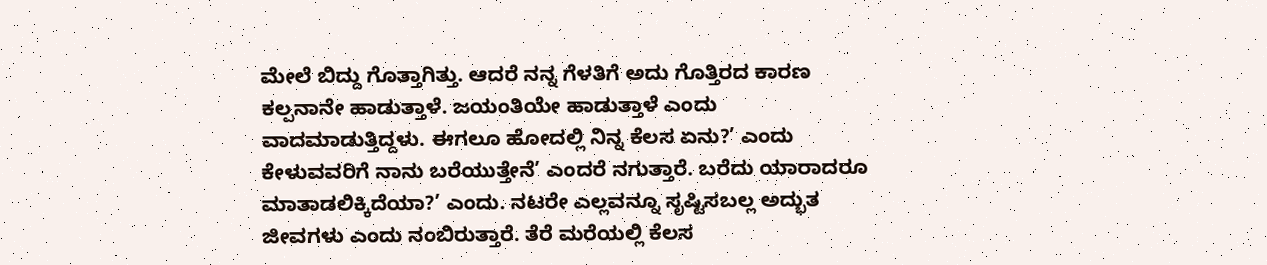ಮೇಲೆ ಬಿದ್ದು ಗೊತ್ತಾಗಿತ್ತು. ಆದರೆ ನನ್ನ ಗೆಳತಿಗೆ ಅದು ಗೊತ್ತಿರದ ಕಾರಣ ಕಲ್ಪನಾನೇ ಹಾಡುತ್ತಾಳೆ. ಜಯಂತಿಯೇ ಹಾಡುತ್ತಾಳೆ ಎಂದು ವಾದಮಾಡುತ್ತಿದ್ದಳು. ಈಗಲೂ ಹೋದಲ್ಲಿ ನಿನ್ನ ಕೆಲಸ ಏನು?’ ಎಂದು ಕೇಳುವವರಿಗೆ ನಾನು ಬರೆಯುತ್ತೇನೆ’ ಎಂದರೆ ನಗುತ್ತಾರೆ. ಬರೆದು ಯಾರಾದರೂ ಮಾತಾಡಲಿಕ್ಕಿದೆಯಾ?’ ಎಂದು. ನಟರೇ ಎಲ್ಲವನ್ನೂ ಸೃಷ್ಟಿಸಬಲ್ಲ ಅದ್ಭುತ ಜೀವಗಳು ಎಂದು ನಂಬಿರುತ್ತಾರೆ. ತೆರೆ ಮರೆಯಲ್ಲಿ ಕೆಲಸ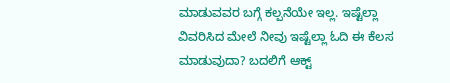ಮಾಡುವವರ ಬಗ್ಗೆ ಕಲ್ಪನೆಯೇ ಇಲ್ಲ. ಇಷ್ಟೆಲ್ಲಾ ವಿವರಿಸಿದ ಮೇಲೆ ನೀವು ಇಷ್ಟೆಲ್ಲಾ ಓದಿ ಈ ಕೆಲಸ ಮಾಡುವುದಾ? ಬದಲಿಗೆ ಆಕ್ಟ್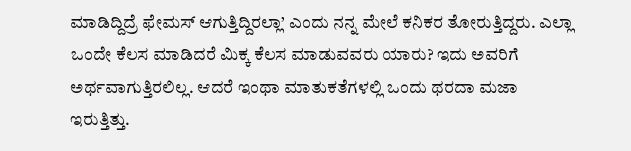ಮಾಡಿದ್ದಿದ್ರೆ ಫೇಮಸ್ ಆಗುತ್ತಿದ್ದಿರಲ್ಲಾ’ ಎಂದು ನನ್ನ ಮೇಲೆ ಕನಿಕರ ತೋರುತ್ತಿದ್ದರು. ಎಲ್ಲಾ ಒಂದೇ ಕೆಲಸ ಮಾಡಿದರೆ ಮಿಕ್ಕ ಕೆಲಸ ಮಾಡುವವರು ಯಾರು? ಇದು ಅವರಿಗೆ ಅರ್ಥವಾಗುತ್ತಿರಲಿಲ್ಲ. ಆದರೆ ಇಂಥಾ ಮಾತುಕತೆಗಳಲ್ಲಿ ಒಂದು ಥರದಾ ಮಜಾ ಇರುತ್ತಿತ್ತು.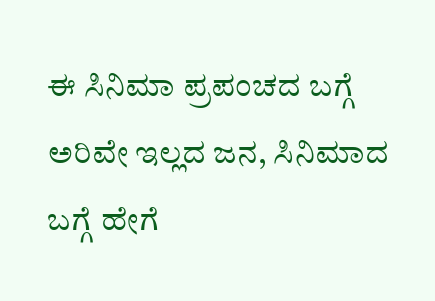ಈ ಸಿನಿಮಾ ಪ್ರಪಂಚದ ಬಗ್ಗೆ ಅರಿವೇ ಇಲ್ಲದ ಜನ, ಸಿನಿಮಾದ ಬಗ್ಗೆ ಹೇಗೆ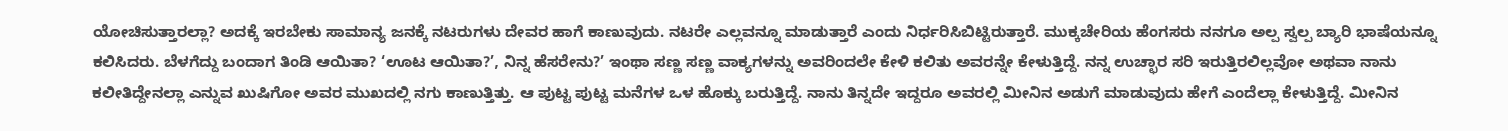ಯೋಚಿಸುತ್ತಾರಲ್ಲಾ? ಅದಕ್ಕೆ ಇರಬೇಕು ಸಾಮಾನ್ಯ ಜನಕ್ಕೆ ನಟರುಗಳು ದೇವರ ಹಾಗೆ ಕಾಣುವುದು. ನಟರೇ ಎಲ್ಲವನ್ನೂ ಮಾಡುತ್ತಾರೆ ಎಂದು ನಿರ್ಧರಿಸಿಬಿಟ್ಟಿರುತ್ತಾರೆ. ಮುಕ್ಕಚೇರಿಯ ಹೆಂಗಸರು ನನಗೂ ಅಲ್ಪ ಸ್ವಲ್ಪ ಬ್ಯಾರಿ ಭಾಷೆಯನ್ನೂ ಕಲಿಸಿದರು. ಬೆಳಗೆದ್ದು ಬಂದಾಗ ತಿಂಡಿ ಆಯಿತಾ? ‘ಊಟ ಆಯಿತಾ?’, ನಿನ್ನ ಹೆಸರೇನು?’ ಇಂಥಾ ಸಣ್ಣ ಸಣ್ಣ ವಾಕ್ಯಗಳನ್ನು ಅವರಿಂದಲೇ ಕೇಳಿ ಕಲಿತು ಅವರನ್ನೇ ಕೇಳುತ್ತಿದ್ದೆ. ನನ್ನ ಉಚ್ಛಾರ ಸರಿ ಇರುತ್ತಿರಲಿಲ್ಲವೋ ಅಥವಾ ನಾನು ಕಲೀತಿದ್ದೇನಲ್ಲಾ ಎನ್ನುವ ಖುಷಿಗೋ ಅವರ ಮುಖದಲ್ಲಿ ನಗು ಕಾಣುತ್ತಿತ್ತು. ಆ ಪುಟ್ಟ ಪುಟ್ಟ ಮನೆಗಳ ಒಳ ಹೊಕ್ಕು ಬರುತ್ತಿದ್ದೆ. ನಾನು ತಿನ್ನದೇ ಇದ್ದರೂ ಅವರಲ್ಲಿ ಮೀನಿನ ಅಡುಗೆ ಮಾಡುವುದು ಹೇಗೆ ಎಂದೆಲ್ಲಾ ಕೇಳುತ್ತಿದ್ದೆ. ಮೀನಿನ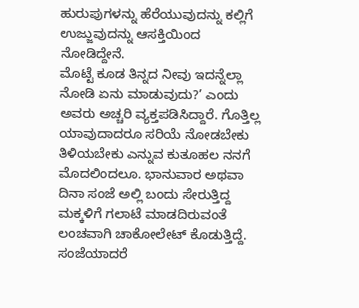ಹುರುಪುಗಳನ್ನು ಹೆರೆಯುವುದನ್ನು ಕಲ್ಲಿಗೆ ಉಜ್ಜುವುದನ್ನು ಆಸಕ್ತಿಯಿಂದ ನೋಡಿದ್ದೇನೆ.
ಮೊಟ್ಟೆ ಕೂಡ ತಿನ್ನದ ನೀವು ಇದನ್ನೆಲ್ಲಾ ನೋಡಿ ಏನು ಮಾಡುವುದು?’ ಎಂದು ಅವರು ಅಚ್ಚರಿ ವ್ಯಕ್ತಪಡಿಸಿದ್ದಾರೆ. ಗೊತ್ತಿಲ್ಲ ಯಾವುದಾದರೂ ಸರಿಯೆ ನೋಡಬೇಕು ತಿಳಿಯಬೇಕು ಎನ್ನುವ ಕುತೂಹಲ ನನಗೆ ಮೊದಲಿಂದಲೂ. ಭಾನುವಾರ ಅಥವಾ ದಿನಾ ಸಂಜೆ ಅಲ್ಲಿ ಬಂದು ಸೇರುತ್ತಿದ್ದ ಮಕ್ಕಳಿಗೆ ಗಲಾಟೆ ಮಾಡದಿರುವಂತೆ ಲಂಚವಾಗಿ ಚಾಕೋಲೇಟ್ ಕೊಡುತ್ತಿದ್ದೆ. ಸಂಜೆಯಾದರೆ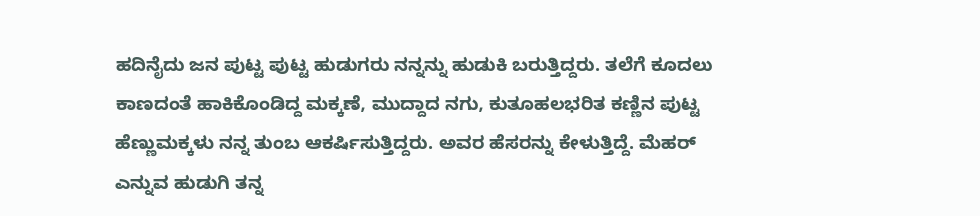ಹದಿನೈದು ಜನ ಪುಟ್ಟ ಪುಟ್ಟ ಹುಡುಗರು ನನ್ನನ್ನು ಹುಡುಕಿ ಬರುತ್ತಿದ್ದರು. ತಲೆಗೆ ಕೂದಲು ಕಾಣದಂತೆ ಹಾಕಿಕೊಂಡಿದ್ದ ಮಕ್ಕಣೆ, ಮುದ್ದಾದ ನಗು, ಕುತೂಹಲಭರಿತ ಕಣ್ಣಿನ ಪುಟ್ಟ ಹೆಣ್ಣುಮಕ್ಕಳು ನನ್ನ ತುಂಬ ಆಕರ್ಷಿಸುತ್ತಿದ್ದರು. ಅವರ ಹೆಸರನ್ನು ಕೇಳುತ್ತಿದ್ದೆ. ಮೆಹರ್ ಎನ್ನುವ ಹುಡುಗಿ ತನ್ನ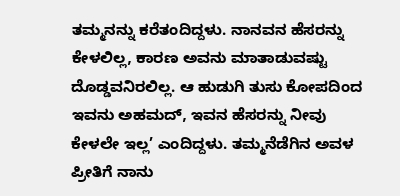ತಮ್ಮನನ್ನು ಕರೆತಂದಿದ್ದಳು. ನಾನವನ ಹೆಸರನ್ನು ಕೇಳಲಿಲ್ಲ, ಕಾರಣ ಅವನು ಮಾತಾಡುವಷ್ಟು ದೊಡ್ಡವನಿರಲಿಲ್ಲ. ಆ ಹುಡುಗಿ ತುಸು ಕೋಪದಿಂದ ಇವನು ಅಹಮದ್, ಇವನ ಹೆಸರನ್ನು ನೀವು ಕೇಳಲೇ ಇಲ್ಲ’ ಎಂದಿದ್ದಳು. ತಮ್ಮನೆಡೆಗಿನ ಅವಳ ಪ್ರೀತಿಗೆ ನಾನು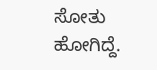ಸೋತು ಹೋಗಿದ್ದೆ.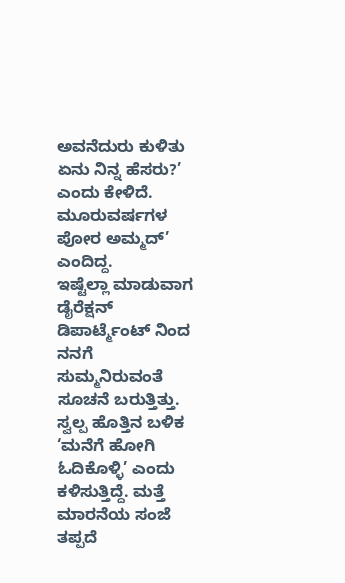ಅವನೆದುರು ಕುಳಿತು ಏನು ನಿನ್ನ ಹೆಸರು?’ ಎಂದು ಕೇಳಿದೆ. ಮೂರುವರ್ಷಗಳ ಪೋರ ಅಮ್ಮದ್’ ಎಂದಿದ್ದ.
ಇಷ್ಟೆಲ್ಲಾ ಮಾಡುವಾಗ ಡೈರೆಕ್ಷನ್ ಡಿಪಾರ್ಟ್ಮೆಂಟ್ ನಿಂದ ನನಗೆ ಸುಮ್ಮನಿರುವಂತೆ ಸೂಚನೆ ಬರುತ್ತಿತ್ತು. ಸ್ವಲ್ಪ ಹೊತ್ತಿನ ಬಳಿಕ ‘ಮನೆಗೆ ಹೋಗಿ ಓದಿಕೊಳ್ಳಿ’ ಎಂದು ಕಳಿಸುತ್ತಿದ್ದೆ. ಮತ್ತೆ ಮಾರನೆಯ ಸಂಜೆ ತಪ್ಪದೆ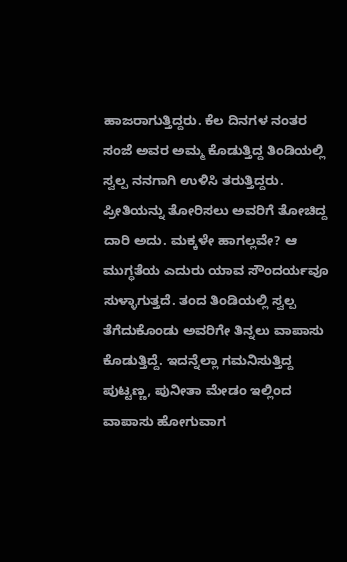ಹಾಜರಾಗುತ್ತಿದ್ದರು. ಕೆಲ ದಿನಗಳ ನಂತರ ಸಂಜೆ ಅವರ ಅಮ್ಮ ಕೊಡುತ್ತಿದ್ದ ತಿಂಡಿಯಲ್ಲಿ ಸ್ವಲ್ಪ ನನಗಾಗಿ ಉಳಿಸಿ ತರುತ್ತಿದ್ದರು. ಪ್ರೀತಿಯನ್ನು ತೋರಿಸಲು ಅವರಿಗೆ ತೋಚಿದ್ದ ದಾರಿ ಅದು. ಮಕ್ಕಳೇ ಹಾಗಲ್ಲವೇ? ಆ ಮುಗ್ಧತೆಯ ಎದುರು ಯಾವ ಸೌಂದರ್ಯವೂ ಸುಳ್ಳಾಗುತ್ತದೆ. ತಂದ ತಿಂಡಿಯಲ್ಲಿ ಸ್ವಲ್ಪ ತೆಗೆದುಕೊಂಡು ಅವರಿಗೇ ತಿನ್ನಲು ವಾಪಾಸು ಕೊಡುತ್ತಿದ್ದೆ. ಇದನ್ನೆಲ್ಲಾ ಗಮನಿಸುತ್ತಿದ್ದ ಪುಟ್ಟಣ್ಣ, ಪುನೀತಾ ಮೇಡಂ ಇಲ್ಲಿಂದ ವಾಪಾಸು ಹೋಗುವಾಗ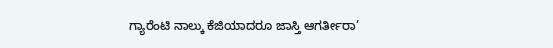ಗ್ಯಾರೆಂಟಿ ನಾಲ್ಕು ಕೆಜಿಯಾದರೂ ಜಾಸ್ತಿ ಆಗರ್ತೀರಾ’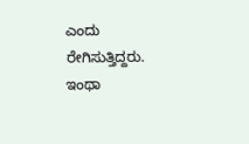ಎಂದು ರೇಗಿಸುತ್ತಿದ್ದರು. ಇಂಥಾ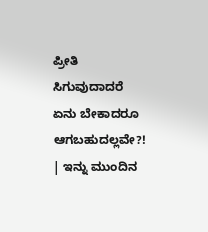ಪ್ರೀತಿ ಸಿಗುವುದಾದರೆ ಏನು ಬೇಕಾದರೂ ಆಗಬಹುದಲ್ಲವೇ?!
| ಇನ್ನು ಮುಂದಿನ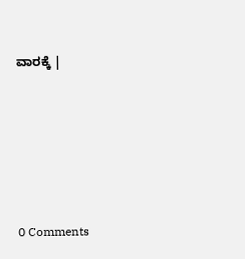ವಾರಕ್ಕೆ |






0 Comments